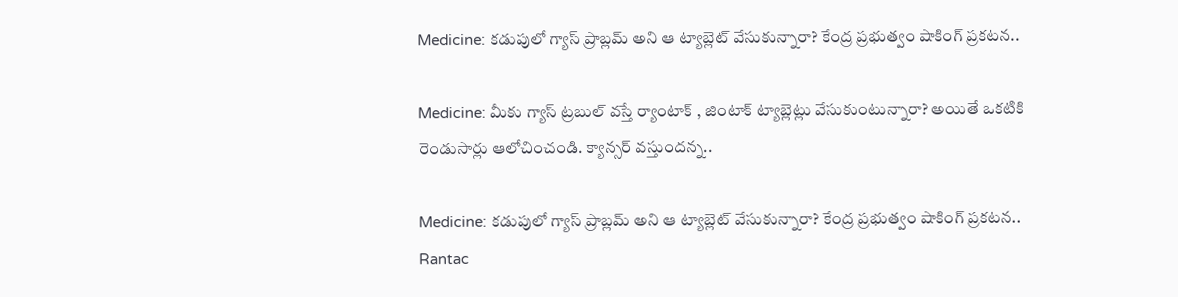Medicine: కడుపులో గ్యాస్ ప్రాబ్లమ్ అని ఆ ట్యాబ్లెట్ వేసుకున్నారా? కేంద్ర ప్రభుత్వం షాకింగ్ ప్రకటన..

Medicine: మీకు గ్యాస్‌ ట్రబుల్‌ వస్తే ర్యాంటాక్‌ , జింటాక్‌ ట్యాబ్లెట్లు వేసుకుంటున్నారా? అయితే ఒకటికి రెండుసార్లు ఆలోచించండి. క్యాన్సర్‌ వస్తుందన్న..

Medicine: కడుపులో గ్యాస్ ప్రాబ్లమ్ అని ఆ ట్యాబ్లెట్ వేసుకున్నారా? కేంద్ర ప్రభుత్వం షాకింగ్ ప్రకటన..
Rantac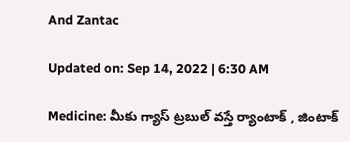And Zantac

Updated on: Sep 14, 2022 | 6:30 AM

Medicine: మీకు గ్యాస్‌ ట్రబుల్‌ వస్తే ర్యాంటాక్‌ , జింటాక్‌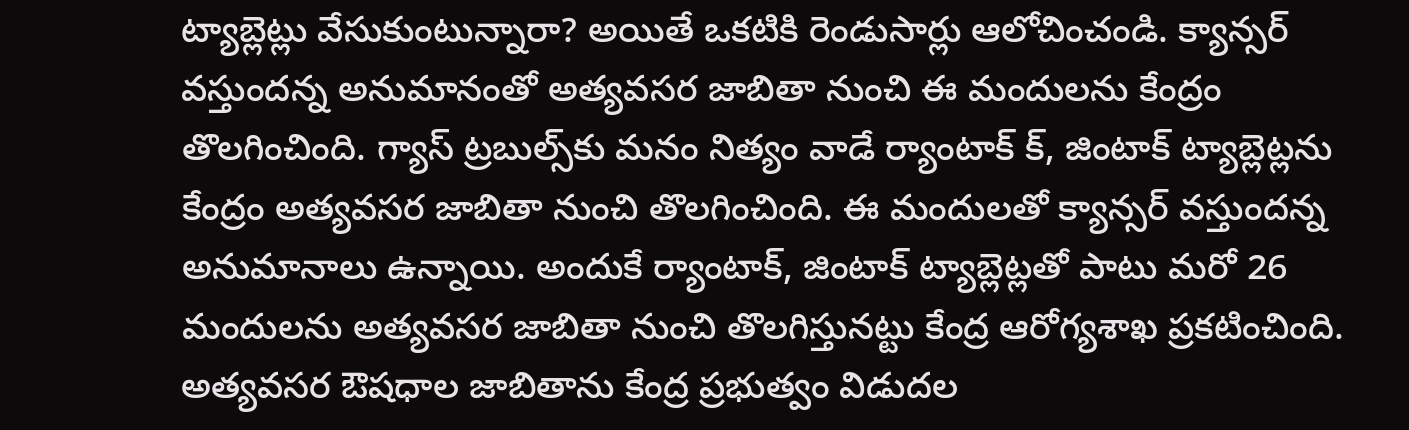ట్యాబ్లెట్లు వేసుకుంటున్నారా? అయితే ఒకటికి రెండుసార్లు ఆలోచించండి. క్యాన్సర్‌ వస్తుందన్న అనుమానంతో అత్యవసర జాబితా నుంచి ఈ మందులను కేంద్రం తొలగించింది. గ్యాస్‌ ట్రబుల్స్‌కు మనం నిత్యం వాడే ర్యాంటాక్‌ క్‌, జింటాక్‌ ట్యాబ్లెట్లను కేంద్రం అత్యవసర జాబితా నుంచి తొలగించింది. ఈ మందులతో క్యాన్సర్‌ వస్తుందన్న అనుమానాలు ఉన్నాయి. అందుకే ర్యాంటాక్‌, జింటాక్‌ ట్యాబ్లెట్లతో పాటు మరో 26 మందులను అత్యవసర జాబితా నుంచి తొలగిస్తునట్టు కేంద్ర ఆరోగ్యశాఖ ప్రకటించింది. అత్యవసర ఔషధాల జాబితాను కేంద్ర ప్రభుత్వం విడుదల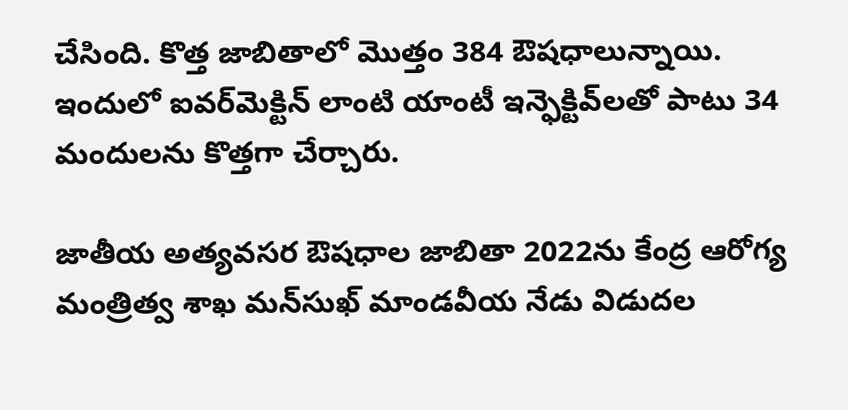చేసింది. కొత్త జాబితాలో మొత్తం 384 ఔషధాలున్నాయి. ఇందులో ఐవర్‌మెక్టిన్‌ లాంటి యాంటీ ఇన్ఫెక్టివ్‌లతో పాటు 34 మందులను కొత్తగా చేర్చారు.

జాతీయ అత్యవసర ఔషధాల జాబితా 2022ను కేంద్ర ఆరోగ్య మంత్రిత్వ శాఖ మన్‌సుఖ్‌ మాండవీయ నేడు విడుదల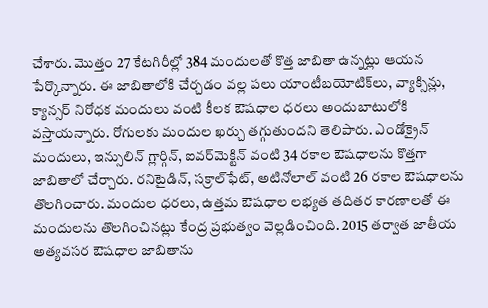చేశారు. మొత్తం 27 కేటగిరీల్లో 384 మందులతో కొత్త జాబితా ఉన్నట్లు ఆయన పేర్కొన్నారు. ఈ జాబితాలోకి చేర్చడం వల్ల పలు యాంటీబయోటిక్‌లు, వ్యాక్సిన్లు, క్యాన్సర్‌ నిరోధక మందులు వంటి కీలక ఔషధాల ధరలు అందుబాటులోకి వస్తాయన్నారు. రోగులకు మందుల ఖర్చు తగ్గుతుందని తెలిపారు. ఎండోక్రైన్‌ మందులు, ఇన్సులిన్‌ గ్లార్గిన్‌, ఐవర్‌మెక్టిన్‌ వంటి 34 రకాల ఔషధాలను కొత్తగా జాబితాలో చేర్చారు. రనిటైడిన్‌, సక్రాల్‌ఫేట్‌, అటినోలాల్‌ వంటి 26 రకాల ఔషధాలను తొలగించారు. మందుల ధరలు, ఉత్తమ ఔషధాల లభ్యత తదితర కారణాలతో ఈ మందులను తొలగించినట్లు కేంద్ర ప్రభుత్వం వెల్లడించింది. 2015 తర్వాత జాతీయ అత్యవసర ఔషధాల జాబితాను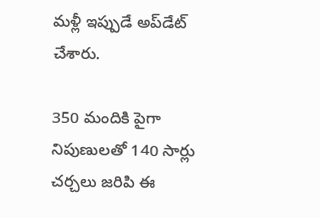మళ్లీ ఇప్పుడే అప్‌డేట్‌ చేశారు.

350 మందికి పైగా నిపుణులతో 140 సార్లు చర్చలు జరిపి ఈ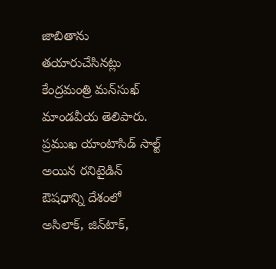జాబితాను తయారుచేసినట్లు కేంద్రమంత్రి మన్‌సుఖ్‌ మాండవీయ తెలిపారు. ప్రముఖ యాంటాసిడ్‌ సాల్ట్‌ అయిన రనిటైడిన్‌ ఔషధాన్ని దేశంలో అసిలాక్‌, జిన్‌టాక్‌,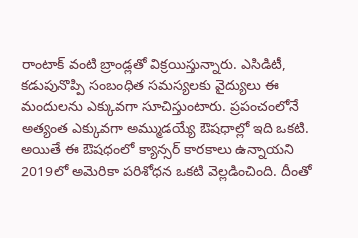రాంటాక్‌ వంటి బ్రాండ్లతో విక్రయిస్తున్నారు. ఎసిడిటీ, కడుపునొప్పి సంబంధిత సమస్యలకు వైద్యులు ఈ మందులను ఎక్కువగా సూచిస్తుంటారు. ప్రపంచంలోనే అత్యంత ఎక్కువగా అమ్ముడయ్యే ఔషధాల్లో ఇది ఒకటి. అయితే ఈ ఔషధంలో క్యాన్సర్‌ కారకాలు ఉన్నాయని 2019లో అమెరికా పరిశోధన ఒకటి వెల్లడించింది. దీంతో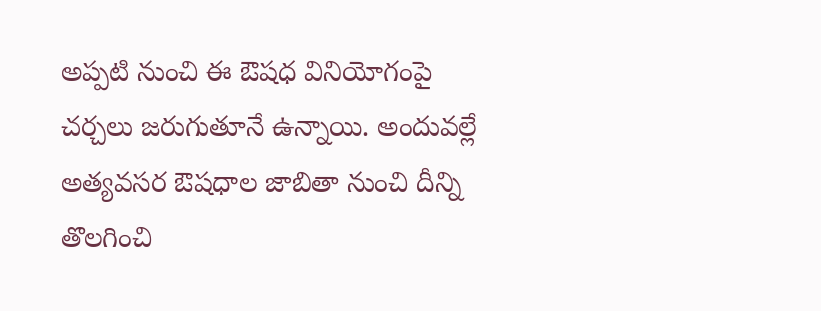అప్పటి నుంచి ఈ ఔషధ వినియోగంపై చర్చలు జరుగుతూనే ఉన్నాయి. అందువల్లే అత్యవసర ఔషధాల జాబితా నుంచి దీన్ని తొలగించి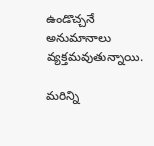ఉండొచ్చనే అనుమానాలు వ్యక్తమవుతున్నాయి.

మరిన్ని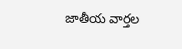జాతీయ వార్తల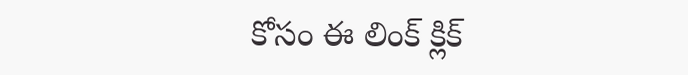కోసం ఈ లింక్ క్లిక్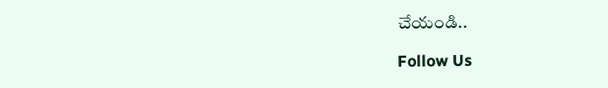చేయండి..

Follow Us